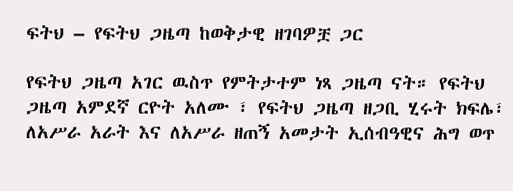ፍትህ – የፍትህ ጋዜጣ ከወቅታዊ ዘገባዎቿ ጋር

የፍትህ ጋዜጣ አገር ዉስጥ የምትታተም ነጻ ጋዜጣ ናት። የፍትህ ጋዜጣ አምደኛ ርዮት አለሙ ፣ የፍትህ ጋዜጣ ዘጋቢ ሂሩት ክፍሌ፣ ለአሥራ አራት እና ለአሥራ ዘጠኝ አመታት ኢሰብዓዊና ሕግ ወጥ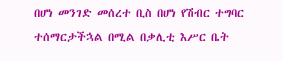በሆነ መንገድ መሰረተ ቢስ በሆነ የሽብር ተግባር ተሰማርታችኋል በሚል በቃሊቲ እሥር ቤት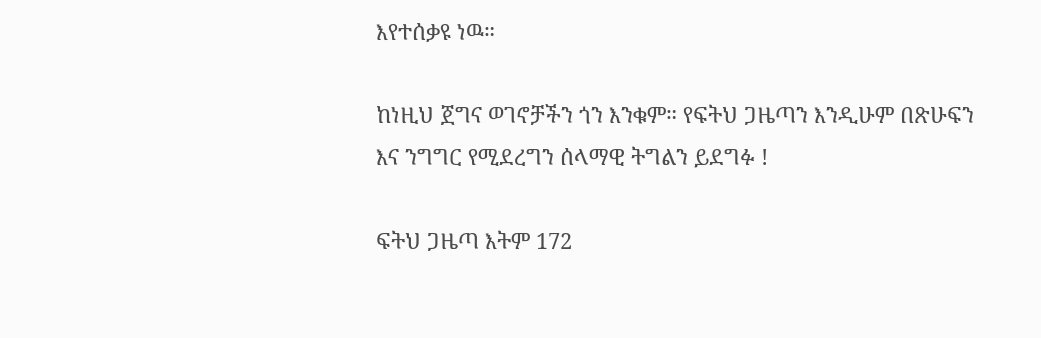እየተሰቃዩ ነዉ።

ከነዚህ ጀግና ወገኖቻችን ጎን እንቁም። የፍትህ ጋዜጣን እንዲሁም በጽሁፍን እና ንግግር የሚደረግን ሰላማዊ ትግልን ይደግፉ !

ፍትህ ጋዜጣ እትም 172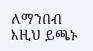ለማንበብ እዚህ ይጫኑ